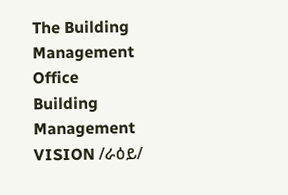The Building Management Office
Building Management
VISION /ራዕይ/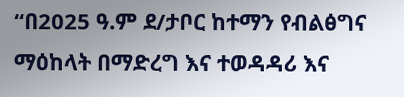“በ2025 ዓ.ም ደ/ታቦር ከተማን የብልፅግና ማዕከላት በማድረግ እና ተወዳዳሪ እና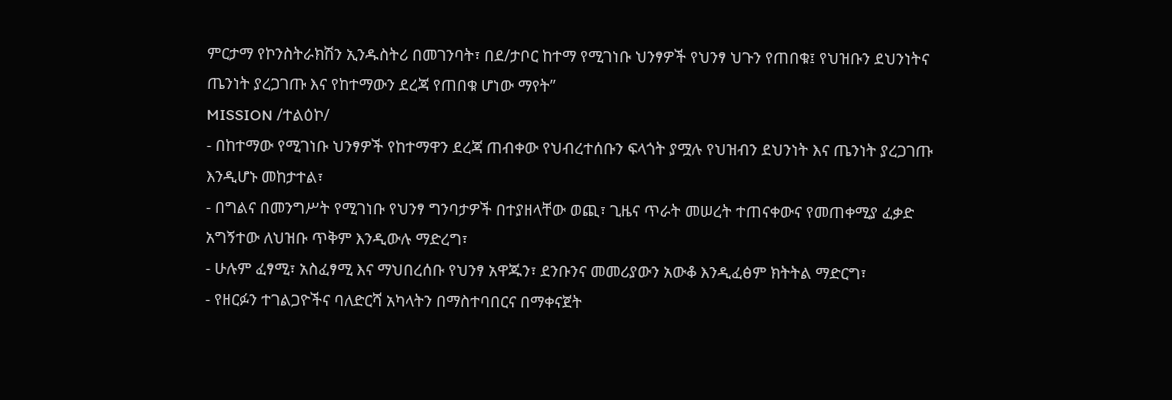ምርታማ የኮንስትራክሽን ኢንዱስትሪ በመገንባት፣ በደ/ታቦር ከተማ የሚገነቡ ህንፃዎች የህንፃ ህጉን የጠበቁ፤ የህዝቡን ደህንነትና ጤንነት ያረጋገጡ እና የከተማውን ደረጃ የጠበቁ ሆነው ማየት”
MISSION /ተልዕኮ/
- በከተማው የሚገነቡ ህንፃዎች የከተማዋን ደረጃ ጠብቀው የህብረተሰቡን ፍላጎት ያሟሉ የህዝብን ደህንነት እና ጤንነት ያረጋገጡ እንዲሆኑ መከታተል፣
- በግልና በመንግሥት የሚገነቡ የህንፃ ግንባታዎች በተያዘላቸው ወጪ፣ ጊዜና ጥራት መሠረት ተጠናቀውና የመጠቀሚያ ፈቃድ አግኝተው ለህዝቡ ጥቅም እንዲውሉ ማድረግ፣
- ሁሉም ፈፃሚ፣ አስፈፃሚ እና ማህበረሰቡ የህንፃ አዋጁን፣ ደንቡንና መመሪያውን አውቆ እንዲፈፅም ክትትል ማድርግ፣
- የዘርፉን ተገልጋዮችና ባለድርሻ አካላትን በማስተባበርና በማቀናጀት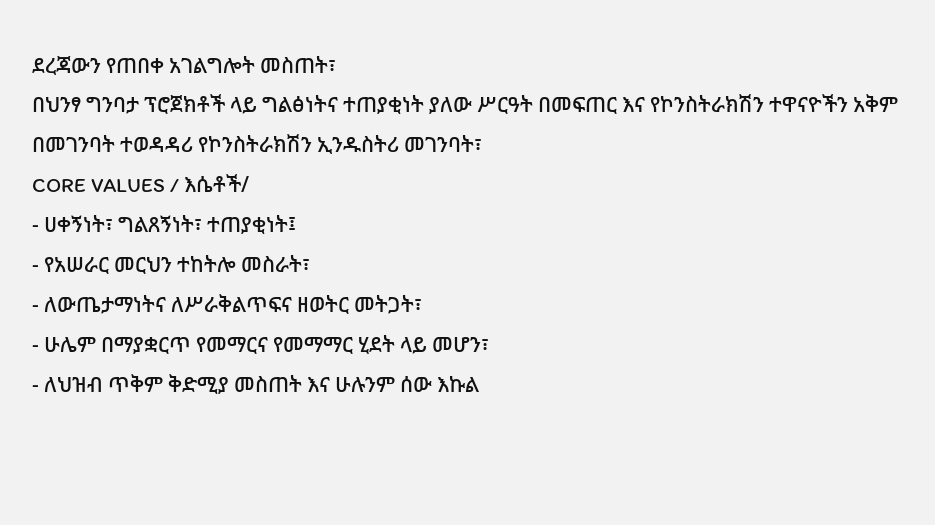ደረጃውን የጠበቀ አገልግሎት መስጠት፣
በህንፃ ግንባታ ፕሮጀክቶች ላይ ግልፅነትና ተጠያቂነት ያለው ሥርዓት በመፍጠር እና የኮንስትራክሽን ተዋናዮችን አቅም በመገንባት ተወዳዳሪ የኮንስትራክሽን ኢንዱስትሪ መገንባት፣
CORE VALUES / እሴቶች/
- ሀቀኝነት፣ ግልጸኝነት፣ ተጠያቂነት፤
- የአሠራር መርህን ተከትሎ መስራት፣
- ለውጤታማነትና ለሥራቅልጥፍና ዘወትር መትጋት፣
- ሁሌም በማያቋርጥ የመማርና የመማማር ሂደት ላይ መሆን፣
- ለህዝብ ጥቅም ቅድሚያ መስጠት እና ሁሉንም ሰው እኩል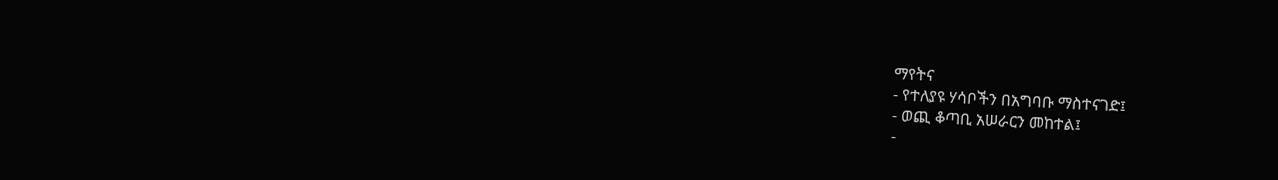ማየትና
- የተለያዩ ሃሳቦችን በአግባቡ ማስተናገድ፤
- ወጪ ቆጣቢ አሠራርን መከተል፤
-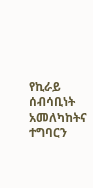የኪራይ ሰብሳቢነት አመለካከትና ተግባርን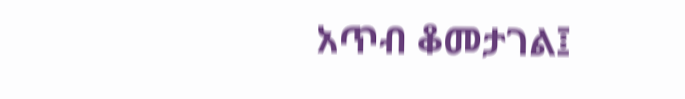አጥብ ቆመታገል፤